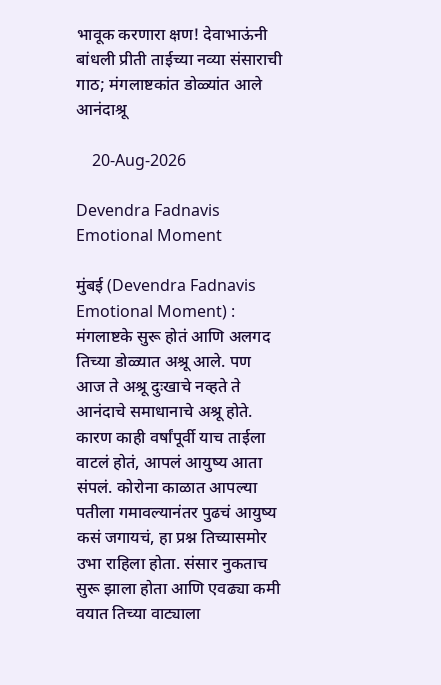भावूक करणारा क्षण! देवाभाऊंनी बांधली प्रीती ताईच्या नव्या संसाराची गाठ; मंगलाष्टकांत डोळ्यांत आले आनंदाश्रू

    20-Aug-2026

Devendra Fadnavis Emotional Moment

मुंबई (Devendra Fadnavis Emotional Moment) : मंगलाष्टके सुरू होतं आणि अलगद तिच्या डोळ्यात अश्रू आले. पण आज ते अश्रू दुःखाचे नव्हते ते आनंदाचे समाधानाचे अश्रू होते. कारण काही वर्षांपूर्वी याच ताईला वाटलं होतं, आपलं आयुष्य आता संपलं. कोरोना काळात आपल्या पतीला गमावल्यानंतर पुढचं आयुष्य कसं जगायचं, हा प्रश्न तिच्यासमोर उभा राहिला होता. संसार नुकताच सुरू झाला होता आणि एवढ्या कमी वयात तिच्या वाट्याला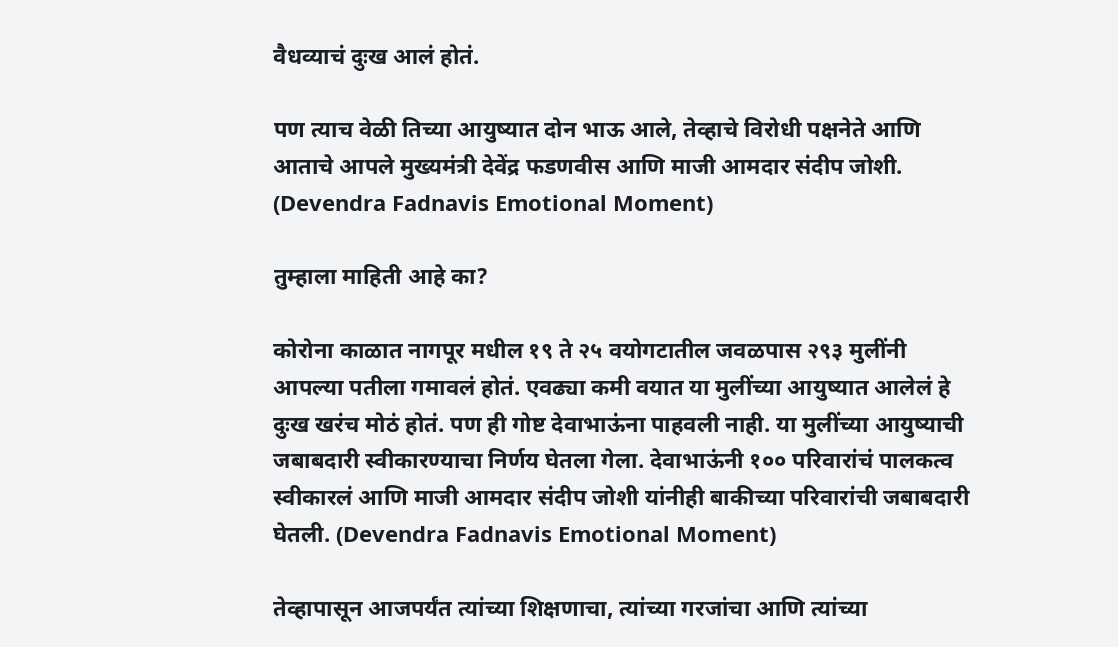वैधव्याचं दुःख आलं होतं.

पण त्याच वेळी तिच्या आयुष्यात दोन भाऊ आले, तेव्हाचे विरोधी पक्षनेते आणि आताचे आपले मुख्यमंत्री देवेंद्र फडणवीस आणि माजी आमदार संदीप जोशी. (Devendra Fadnavis Emotional Moment)

तुम्हाला माहिती आहे का?

कोरोना काळात नागपूर मधील १९ ते २५ वयोगटातील जवळपास २९३ मुलींनी आपल्या पतीला गमावलं होतं. एवढ्या कमी वयात या मुलींच्या आयुष्यात आलेलं हे दुःख खरंच मोठं होतं. पण ही गोष्ट देवाभाऊंना पाहवली नाही. या मुलींच्या आयुष्याची जबाबदारी स्वीकारण्याचा निर्णय घेतला गेला. देवाभाऊंनी १०० परिवारांचं पालकत्व स्वीकारलं आणि माजी आमदार संदीप जोशी यांनीही बाकीच्या परिवारांची जबाबदारी घेतली. (Devendra Fadnavis Emotional Moment)

तेव्हापासून आजपर्यंत त्यांच्या शिक्षणाचा, त्यांच्या गरजांचा आणि त्यांच्या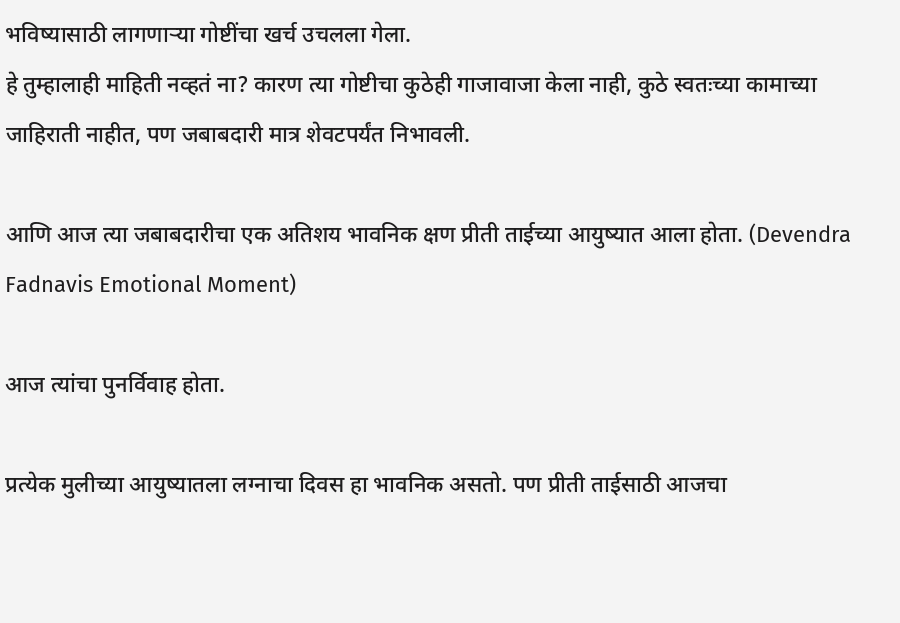भविष्यासाठी लागणाऱ्या गोष्टींचा खर्च उचलला गेला.
हे तुम्हालाही माहिती नव्हतं ना? कारण त्या गोष्टीचा कुठेही गाजावाजा केला नाही, कुठे स्वतःच्या कामाच्या जाहिराती नाहीत, पण जबाबदारी मात्र शेवटपर्यंत निभावली.

आणि आज त्या जबाबदारीचा एक अतिशय भावनिक क्षण प्रीती ताईच्या आयुष्यात आला होता. (Devendra Fadnavis Emotional Moment)

आज त्यांचा पुनर्विवाह होता.

प्रत्येक मुलीच्या आयुष्यातला लग्नाचा दिवस हा भावनिक असतो. पण प्रीती ताईसाठी आजचा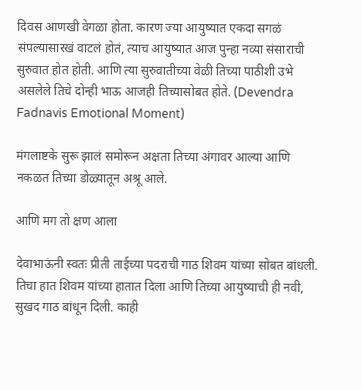दिवस आणखी वेगळा होता. कारण ज्या आयुष्यात एकदा सगळं संपल्यासारखं वाटलं होतं, त्याच आयुष्यात आज पुन्हा नव्या संसाराची सुरुवात होत होती. आणि त्या सुरुवातीच्या वेळी तिच्या पाठीशी उभे असलेले तिचे दोन्ही भाऊ आजही तिच्यासोबत होते. (Devendra Fadnavis Emotional Moment)

मंगलाष्टके सुरू झालं समोरून अक्षता तिच्या अंगावर आल्या आणि नकळत तिच्या डोळ्यातून अश्रू आले.

आणि मग तो क्षण आला

देवाभाऊंनी स्वतः प्रीती ताईच्या पदराची गाठ शिवम यांच्या सोबत बांधली. तिचा हात शिवम यांच्या हातात दिला आणि तिच्या आयुष्याची ही नवी, सुखद गाठ बांधून दिली. काही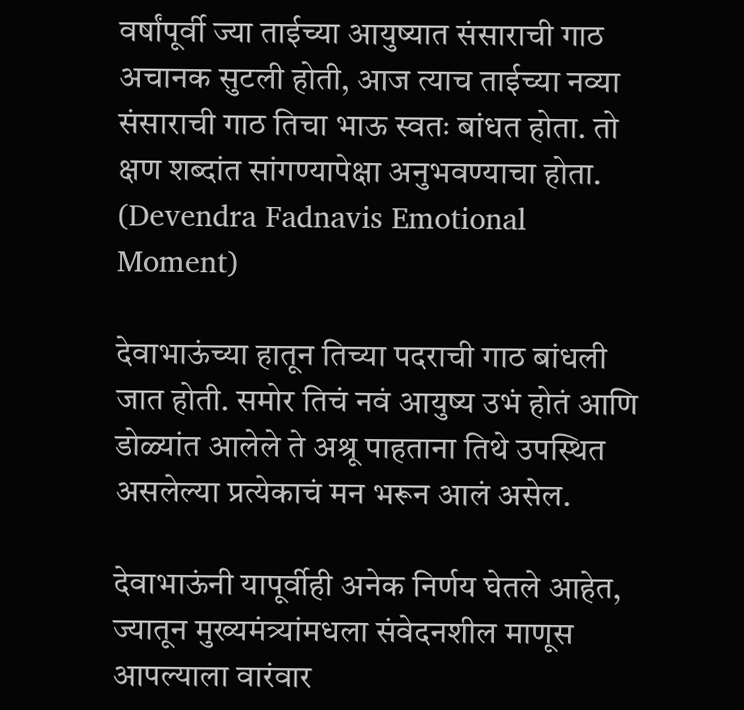वर्षांपूर्वी ज्या ताईच्या आयुष्यात संसाराची गाठ अचानक सुटली होती, आज त्याच ताईच्या नव्या संसाराची गाठ तिचा भाऊ स्वतः बांधत होता. तो क्षण शब्दांत सांगण्यापेक्षा अनुभवण्याचा होता. (Devendra Fadnavis Emotional Moment)

देवाभाऊंच्या हातून तिच्या पदराची गाठ बांधली जात होती. समोर तिचं नवं आयुष्य उभं होतं आणि डोळ्यांत आलेले ते अश्रू पाहताना तिथे उपस्थित असलेल्या प्रत्येकाचं मन भरून आलं असेल.

देवाभाऊंनी यापूर्वीही अनेक निर्णय घेतले आहेत, ज्यातून मुख्यमंत्र्यांमधला संवेदनशील माणूस आपल्याला वारंवार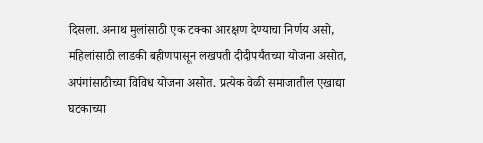दिसला. अनाथ मुलांसाठी एक टक्का आरक्षण देण्याचा निर्णय असो, महिलांसाठी लाडकी बहीणपासून लखपती दीदीपर्यंतच्या योजना असोत, अपंगांसाठीच्या विविध योजना असोत. प्रत्येक वेळी समाजातील एखाद्या घटकाच्या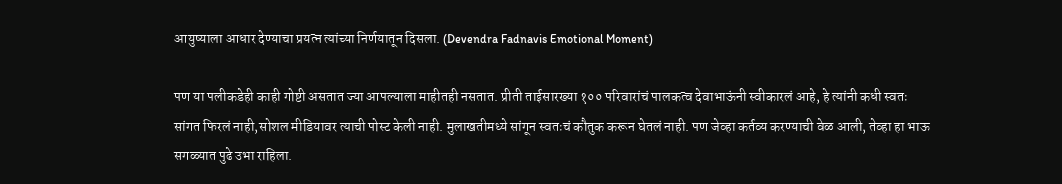आयुष्याला आधार देण्याचा प्रयत्न त्यांच्या निर्णयातून दिसला. (Devendra Fadnavis Emotional Moment)

पण या पलीकडेही काही गोष्टी असतात ज्या आपल्याला माहीतही नसतात. प्रीती ताईसारख्या १०० परिवारांचं पालकत्व देवाभाऊंनी स्वीकारलं आहे, हे त्यांनी कधी स्वतः सांगत फिरलं नाही,सोशल मीडियावर त्याची पोस्ट केली नाही. मुलाखतीमध्ये सांगून स्वतःचं कौतुक करून घेतलं नाही. पण जेव्हा कर्तव्य करण्याची वेळ आली, तेव्हा हा भाऊ सगळ्यात पुढे उभा राहिला.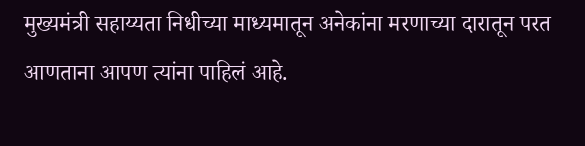मुख्यमंत्री सहाय्यता निधीच्या माध्यमातून अनेकांना मरणाच्या दारातून परत आणताना आपण त्यांना पाहिलं आहे.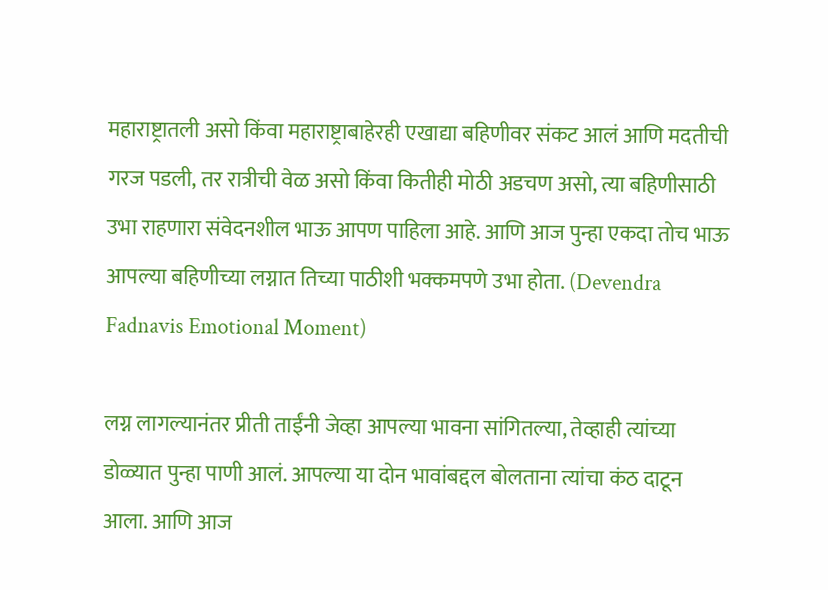महाराष्ट्रातली असो किंवा महाराष्ट्राबाहेरही एखाद्या बहिणीवर संकट आलं आणि मदतीची गरज पडली, तर रात्रीची वेळ असो किंवा कितीही मोठी अडचण असो, त्या बहिणीसाठी उभा राहणारा संवेदनशील भाऊ आपण पाहिला आहे. आणि आज पुन्हा एकदा तोच भाऊ आपल्या बहिणीच्या लग्नात तिच्या पाठीशी भक्कमपणे उभा होता. (Devendra Fadnavis Emotional Moment)

लग्न लागल्यानंतर प्रीती ताईंनी जेव्हा आपल्या भावना सांगितल्या, तेव्हाही त्यांच्या डोळ्यात पुन्हा पाणी आलं. आपल्या या दोन भावांबद्दल बोलताना त्यांचा कंठ दाटून आला. आणि आज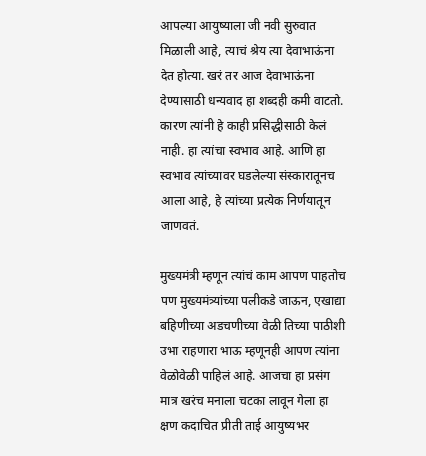आपल्या आयुष्याला जी नवी सुरुवात मिळाली आहे, त्याचं श्रेय त्या देवाभाऊंना देत होत्या. खरं तर आज देवाभाऊंना देण्यासाठी धन्यवाद हा शब्दही कमी वाटतो. कारण त्यांनी हे काही प्रसिद्धीसाठी केलं नाही. हा त्यांचा स्वभाव आहे. आणि हा स्वभाव त्यांच्यावर घडलेल्या संस्कारातूनच आला आहे, हे त्यांच्या प्रत्येक निर्णयातून जाणवतं.

मुख्यमंत्री म्हणून त्यांचं काम आपण पाहतोच पण मुख्यमंत्र्यांच्या पलीकडे जाऊन, एखाद्या बहिणीच्या अडचणीच्या वेळी तिच्या पाठीशी उभा राहणारा भाऊ म्हणूनही आपण त्यांना वेळोवेळी पाहिलं आहे. आजचा हा प्रसंग मात्र खरंच मनाला चटका लावून गेला हा क्षण कदाचित प्रीती ताई आयुष्यभर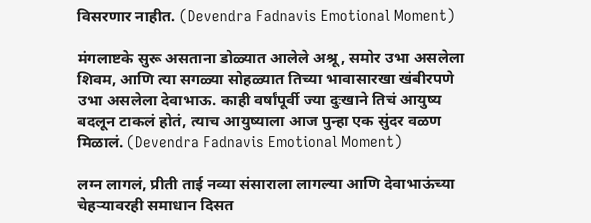विसरणार नाहीत. (Devendra Fadnavis Emotional Moment)

मंगलाष्टके सुरू असताना डोळ्यात आलेले अश्रू, समोर उभा असलेला शिवम, आणि त्या सगळ्या सोहळ्यात तिच्या भावासारखा खंबीरपणे उभा असलेला देवाभाऊ. काही वर्षांपूर्वी ज्या दुःखाने तिचं आयुष्य बदलून टाकलं होतं, त्याच आयुष्याला आज पुन्हा एक सुंदर वळण मिळालं. (Devendra Fadnavis Emotional Moment)

लग्न लागलं, प्रीती ताई नव्या संसाराला लागल्या आणि देवाभाऊंच्या चेहऱ्यावरही समाधान दिसत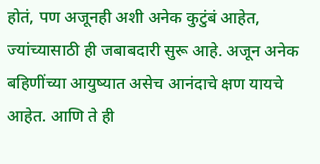होतं, पण अजूनही अशी अनेक कुटुंबं आहेत, ज्यांच्यासाठी ही जबाबदारी सुरू आहे. अजून अनेक बहिणींच्या आयुष्यात असेच आनंदाचे क्षण यायचे आहेत. आणि ते ही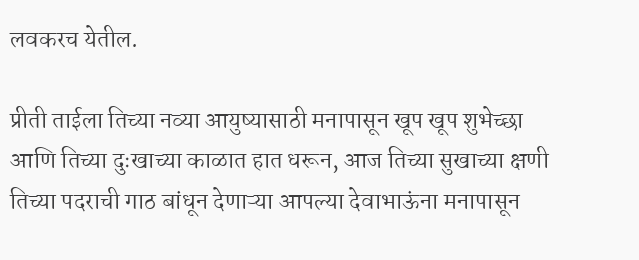लवकरच येतील.

प्रीती ताईला तिच्या नव्या आयुष्यासाठी मनापासून खूप खूप शुभेच्छा आणि तिच्या दुःखाच्या काळात हात धरून, आज तिच्या सुखाच्या क्षणी तिच्या पदराची गाठ बांधून देणाऱ्या आपल्या देवाभाऊंना मनापासून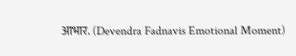आभार. (Devendra Fadnavis Emotional Moment)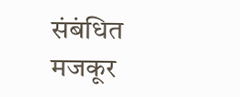संबंधित मजकूर